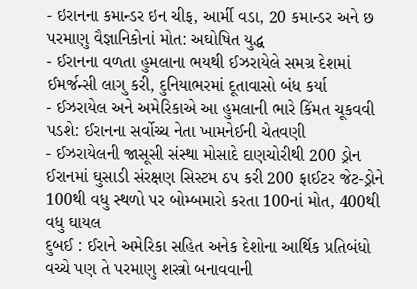- ઇરાનના કમાન્ડર ઇન ચીફ, આર્મી વડા, 20 કમાન્ડર અને છ પરમાણુ વૈજ્ઞાનિકોનાં મોત: અઘોષિત યુદ્ધ
- ઈરાનના વળતા હુમલાના ભયથી ઈઝરાયેલે સમગ્ર દેશમાં ઈમર્જન્સી લાગુ કરી, દુનિયાભરમાં દૂતાવાસો બંધ કર્યા
- ઈઝરાયેલ અને અમેરિકાએ આ હુમલાની ભારે કિંમત ચૂકવવી પડશે: ઈરાનના સર્વોચ્ચ નેતા ખામનેઈની ચેતવણી
- ઈઝરાયેલની જાસૂસી સંસ્થા મોસાદે દાણચોરીથી 200 ડ્રોન ઈરાનમાં ઘુસાડી સંરક્ષણ સિસ્ટમ ઠપ કરી 200 ફાઈટર જેટ-ડ્રોને 100થી વધુ સ્થળો પર બોમ્બમારો કરતા 100નાં મોત, 400થી વધુ ઘાયલ
દુબઈ : ઈરાને અમેરિકા સહિત અનેક દેશોના આર્થિક પ્રતિબંધો વચ્ચે પણ તે પરમાણુ શસ્ત્રો બનાવવાની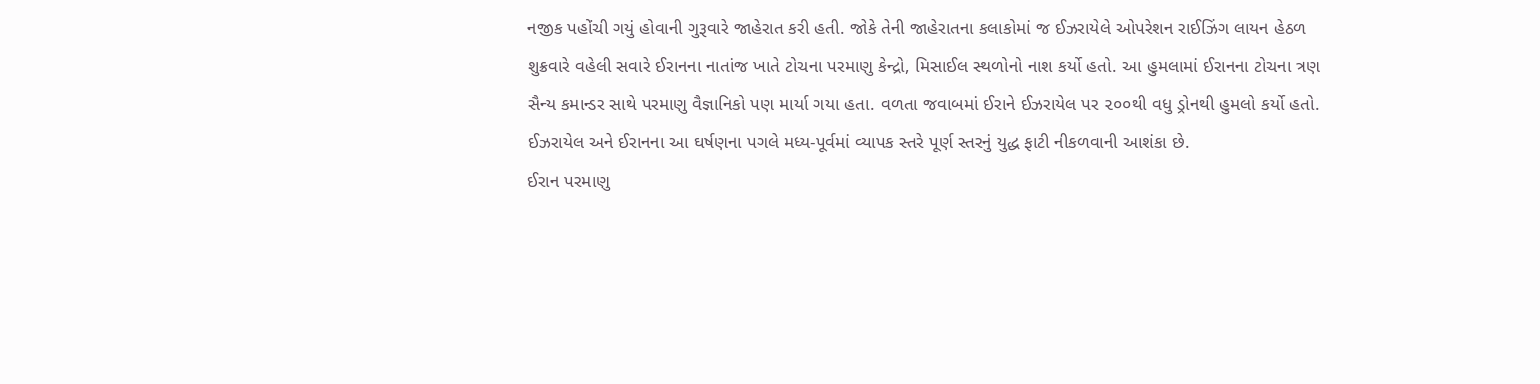નજીક પહોંચી ગયું હોવાની ગુરૂવારે જાહેરાત કરી હતી. જોકે તેની જાહેરાતના કલાકોમાં જ ઈઝરાયેલે ઓપરેશન રાઈઝિંગ લાયન હેઠળ શુક્રવારે વહેલી સવારે ઈરાનના નાતાંજ ખાતે ટોચના પરમાણુ કેન્દ્રો, મિસાઈલ સ્થળોનો નાશ કર્યો હતો. આ હુમલામાં ઈરાનના ટોચના ત્રણ સૈન્ય કમાન્ડર સાથે પરમાણુ વૈજ્ઞાનિકો પણ માર્યા ગયા હતા. વળતા જવાબમાં ઈરાને ઈઝરાયેલ પર ૨૦૦થી વધુ ડ્રોનથી હુમલો કર્યો હતો. ઈઝરાયેલ અને ઈરાનના આ ઘર્ષણના પગલે મધ્ય-પૂર્વમાં વ્યાપક સ્તરે પૂર્ણ સ્તરનું યુદ્ધ ફાટી નીકળવાની આશંકા છે.
ઈરાન પરમાણુ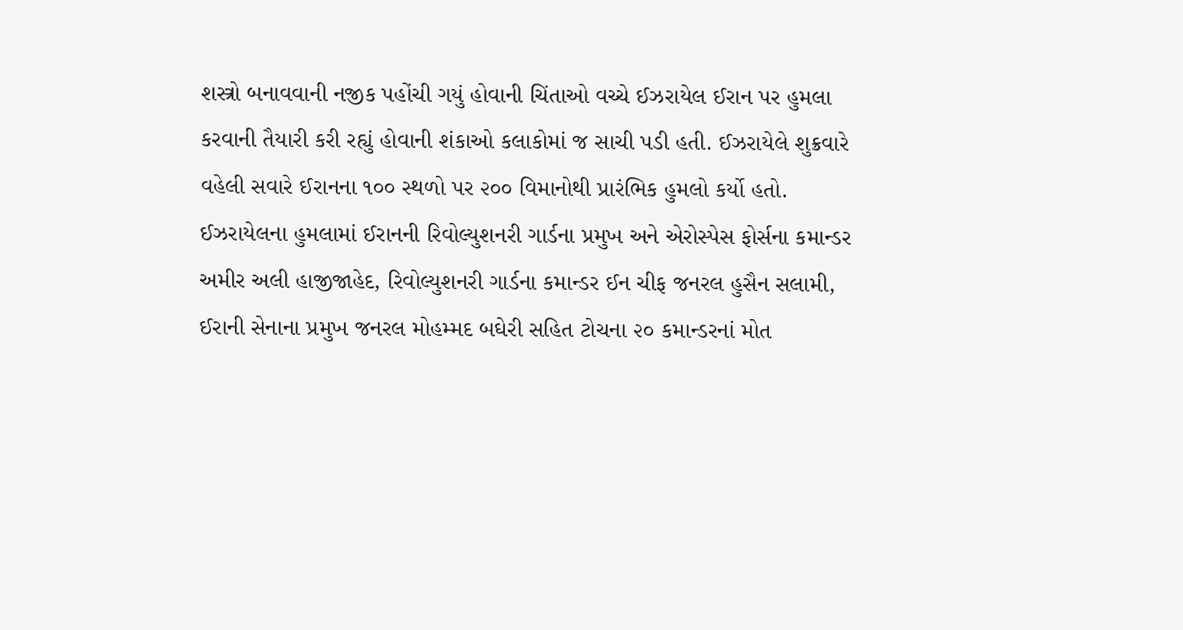શસ્ત્રો બનાવવાની નજીક પહોંચી ગયું હોવાની ચિંતાઓ વચ્ચે ઈઝરાયેલ ઈરાન પર હુમલા કરવાની તૈયારી કરી રહ્યું હોવાની શંકાઓ કલાકોમાં જ સાચી પડી હતી. ઈઝરાયેલે શુક્રવારે વહેલી સવારે ઈરાનના ૧૦૦ સ્થળો પર ૨૦૦ વિમાનોથી પ્રારંભિક હુમલો કર્યો હતો. ઈઝરાયેલના હુમલામાં ઈરાનની રિવોલ્યુશનરી ગાર્ડના પ્રમુખ અને એરોસ્પેસ ફોર્સના કમાન્ડર અમીર અલી હાજીજાહેદ, રિવોલ્યુશનરી ગાર્ડના કમાન્ડર ઈન ચીફ જનરલ હુસૈન સલામી, ઈરાની સેનાના પ્રમુખ જનરલ મોહમ્મદ બઘેરી સહિત ટોચના ૨૦ કમાન્ડરનાં મોત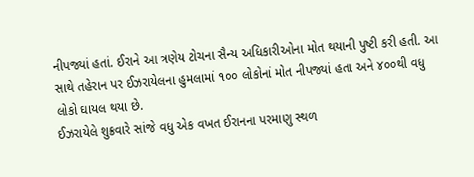નીપજ્યાં હતાં. ઈરાને આ ત્રણેય ટોચના સૈન્ય અધિકારીઓના મોત થયાની પુષ્ટી કરી હતી. આ સાથે તહેરાન પર ઈઝરાયેલના હુમલામાં ૧૦૦ લોકોનાં મોત નીપજ્યાં હતા અને ૪૦૦થી વધુ લોકો ઘાયલ થયા છે.
ઈઝરાયેલે શુક્રવારે સાંજે વધુ એક વખત ઈરાનના પરમાણુ સ્થળ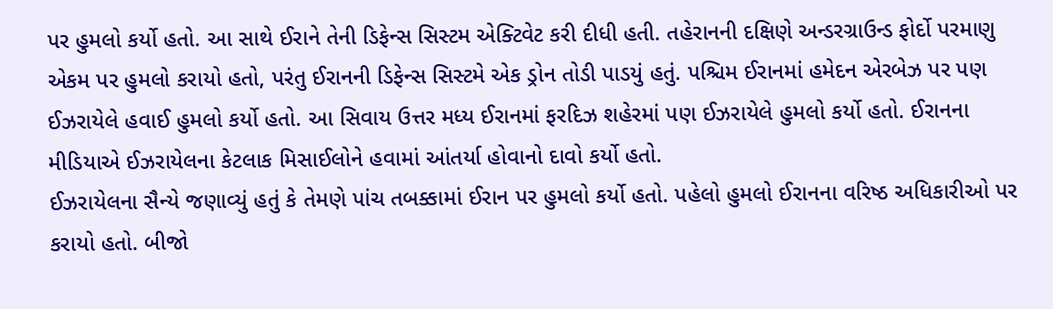પર હુમલો કર્યો હતો. આ સાથે ઈરાને તેની ડિફેન્સ સિસ્ટમ એક્ટિવેટ કરી દીધી હતી. તહેરાનની દક્ષિણે અન્ડરગ્રાઉન્ડ ફોર્દો પરમાણુ એકમ પર હુમલો કરાયો હતો, પરંતુ ઈરાનની ડિફેન્સ સિસ્ટમે એક ડ્રોન તોડી પાડયું હતું. પશ્ચિમ ઈરાનમાં હમેદન એરબેઝ પર પણ ઈઝરાયેલે હવાઈ હુમલો કર્યો હતો. આ સિવાય ઉત્તર મધ્ય ઈરાનમાં ફરદિઝ શહેરમાં પણ ઈઝરાયેલે હુમલો કર્યો હતો. ઈરાનના મીડિયાએ ઈઝરાયેલના કેટલાક મિસાઈલોને હવામાં આંતર્યા હોવાનો દાવો કર્યો હતો.
ઈઝરાયેલના સૈન્યે જણાવ્યું હતું કે તેમણે પાંચ તબક્કામાં ઈરાન પર હુમલો કર્યો હતો. પહેલો હુમલો ઈરાનના વરિષ્ઠ અધિકારીઓ પર કરાયો હતો. બીજો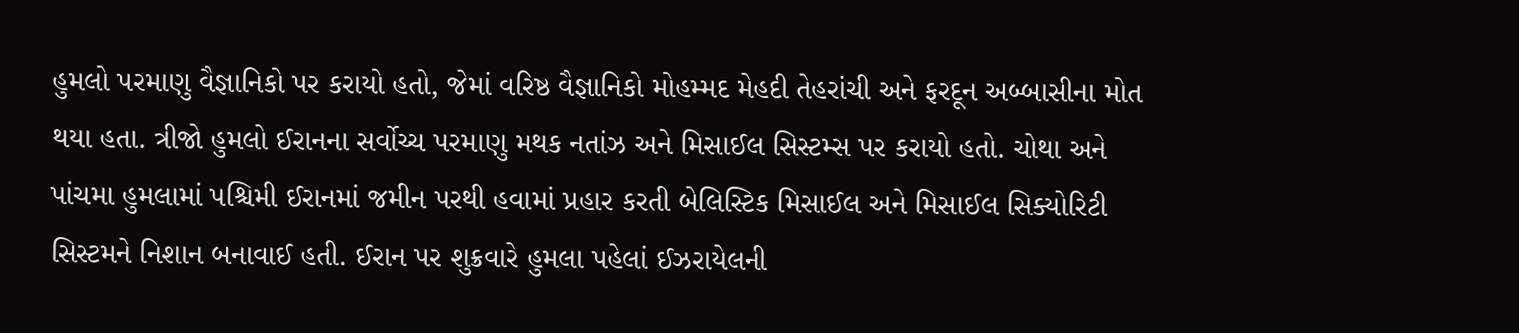હુમલો પરમાણુ વૈજ્ઞાનિકો પર કરાયો હતો, જેમાં વરિષ્ઠ વૈજ્ઞાનિકો મોહમ્મદ મેહદી તેહરાંચી અને ફરદૂન અબ્બાસીના મોત થયા હતા. ત્રીજો હુમલો ઈરાનના સર્વોચ્ચ પરમાણુ મથક નતાંઝ અને મિસાઈલ સિસ્ટમ્સ પર કરાયો હતો. ચોથા અને પાંચમા હુમલામાં પશ્ચિમી ઈરાનમાં જમીન પરથી હવામાં પ્રહાર કરતી બેલિસ્ટિક મિસાઈલ અને મિસાઈલ સિક્યોરિટી સિસ્ટમને નિશાન બનાવાઈ હતી. ઈરાન પર શુક્રવારે હુમલા પહેલાં ઈઝરાયેલની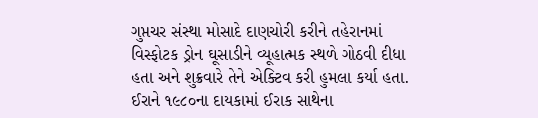ગુપ્તચર સંસ્થા મોસાદે દાણચોરી કરીને તહેરાનમાં વિસ્ફોટક ડ્રોન ઘૂસાડીને વ્યૂહાત્મક સ્થળે ગોઠવી દીધા હતા અને શુક્રવારે તેને એક્ટિવ કરી હુમલા કર્યા હતા. ઈરાને ૧૯૮૦ના દાયકામાં ઈરાક સાથેના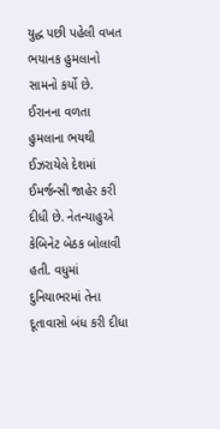યુદ્ધ પછી પહેલી વખત ભયાનક હુમલાનો સામનો કર્યો છે.
ઈરાનના વળતા હુમલાના ભયથી ઈઝરાયેલે દેશમાં ઈમર્જન્સી જાહેર કરી દીધી છે. નેતન્યાહુએ કેબિનેટ બેઠક બોલાવી હતી. વધુમાં દુનિયાભરમાં તેના દૂતાવાસો બંધ કરી દીધા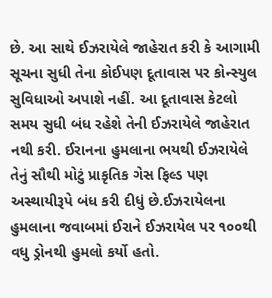છે. આ સાથે ઈઝરાયેલે જાહેરાત કરી કે આગામી સૂચના સુધી તેના કોઈપણ દૂતાવાસ પર કોન્સ્યુલ સુવિધાઓ અપાશે નહીં. આ દૂતાવાસ કેટલો સમય સુધી બંધ રહેશે તેની ઈઝરાયેલે જાહેરાત નથી કરી. ઈરાનના હુમલાના ભયથી ઈઝરાયેલે તેનું સૌથી મોટું પ્રાકૃતિક ગેસ ફિલ્ડ પણ અસ્થાયીરૂપે બંધ કરી દીધું છે.ઈઝરાયેલના હુમલાના જવાબમાં ઈરાને ઈઝરાયેલ પર ૧૦૦થી વધુ ડ્રોનથી હુમલો કર્યો હતો.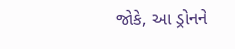જોકે, આ ડ્રોનને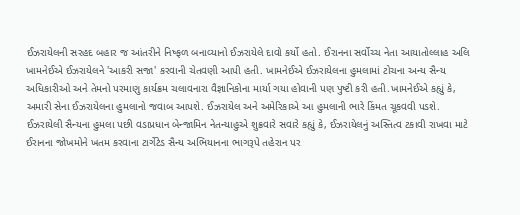ઈઝરાયેલની સરહદ બહાર જ આંતરીને નિષ્ફળ બનાવ્યાનો ઈઝરાયેલે દાવો કર્યો હતો. ઈરાનના સર્વોચ્ચ નેતા આયાતોલ્લાહ અલિ ખામનેઈએ ઈઝરાયેલને 'આકરી સજા' કરવાની ચેતવણી આપી હતી. ખામનેઈએ ઈઝરાયેલના હુમલામાં ટોચના અન્ય સૈન્ય અધિકારીઓ અને તેમનો પરમાણુ કાર્યક્રમ ચલાવનારા વૈજ્ઞાનિકોના માર્યા ગયા હોવાની પણ પુષ્ટી કરી હતી.ખામનેઈએ કહ્યું કે, અમારી સેના ઈઝરાયેલના હુમલાનો જવાબ આપશે. ઈઝરાયેલ અને અમેરિકાએ આ હુમલાની ભારે કિંમત ચૂકવવી પડશે.
ઈઝરાયેલી સૈન્યના હુમલા પછી વડાપ્રધાન બેન્જામિન નેતન્યાહુએ શુક્રવારે સવારે કહ્યું કે, ઈઝરાયેલનું અસ્તિત્વ ટકાવી રાખવા માટે ઈરાનના જોખમોને ખતમ કરવાના ટાર્ગેટેડ સૈન્ય અભિયાનના ભાગરૂપે તહેરાન પર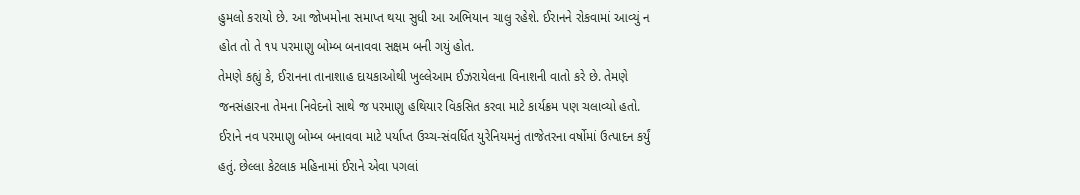હુમલો કરાયો છે. આ જોખમોના સમાપ્ત થયા સુધી આ અભિયાન ચાલુ રહેશે. ઈરાનને રોકવામાં આવ્યું ન હોત તો તે ૧૫ પરમાણુ બોમ્બ બનાવવા સક્ષમ બની ગયું હોત.
તેમણે કહ્યું કે, ઈરાનના તાનાશાહ દાયકાઓથી ખુલ્લેઆમ ઈઝરાયેલના વિનાશની વાતો કરે છે. તેમણે જનસંહારના તેમના નિવેદનો સાથે જ પરમાણુ હથિયાર વિકસિત કરવા માટે કાર્યક્રમ પણ ચલાવ્યો હતો. ઈરાને નવ પરમાણુ બોમ્બ બનાવવા માટે પર્યાપ્ત ઉચ્ચ-સંવર્ધિત યુરેનિયમનું તાજેતરના વર્ષોમાં ઉત્પાદન કર્યું હતું. છેલ્લા કેટલાક મહિનામાં ઈરાને એવા પગલાં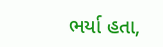ભર્યા હતા,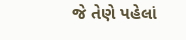જે તેણે પહેલાં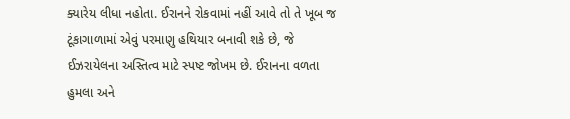ક્યારેય લીધા નહોતા. ઈરાનને રોકવામાં નહીં આવે તો તે ખૂબ જ ટૂંકાગાળામાં એવું પરમાણુ હથિયાર બનાવી શકે છે, જે ઈઝરાયેલના અસ્તિત્વ માટે સ્પષ્ટ જોખમ છે. ઈરાનના વળતા હુમલા અને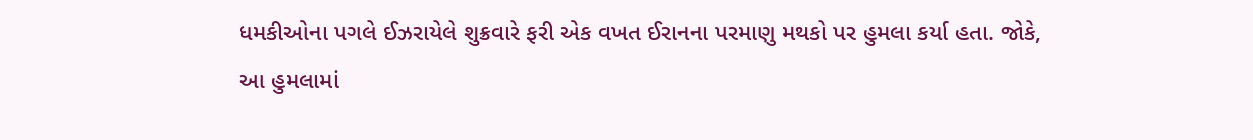ધમકીઓના પગલે ઈઝરાયેલે શુક્રવારે ફરી એક વખત ઈરાનના પરમાણુ મથકો પર હુમલા કર્યા હતા. જોકે, આ હુમલામાં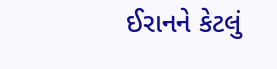ઈરાનને કેટલું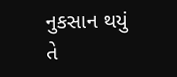નુકસાન થયું તે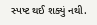સ્પષ્ટ થઈ શક્યું નથી.